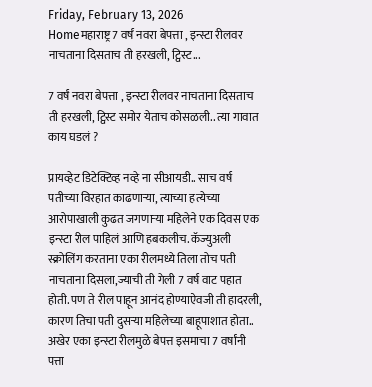Friday, February 13, 2026
Homeमहाराष्ट्र7 वर्षं नवरा बेपत्ता , इन्स्टा रीलवर नाचताना दिसताच ती हरखली, ट्विस्ट...

7 वर्षं नवरा बेपत्ता , इन्स्टा रीलवर नाचताना दिसताच ती हरखली, ट्विस्ट समोर येताच कोसळली.. त्या गावात काय घडलं ?

प्रायव्हेट डिटेक्टिव्ह नव्हे ना सीआयडी.. साच वर्ष पतीच्या विरहात काढणाऱ्या, त्याच्या हत्येच्या आरोपाखाली कुढत जगणाऱ्या महिलेने एक दिवस एक इन्स्टा रील पाहिलं आणि हबकलीच. कॅज्युअली स्क्रोलिंग करताना एका रीलमध्ये तिला तोच पती नाचताना दिसला,ज्याची ती गेली 7 वर्ष वाट पहात होती. पण ते रील पाहून आनंद होण्याऐवजी ती हादरली, कारण तिचा पती दुसऱ्या महिलेच्या बाहूपाशात होता.. अखेर एका इन्स्टा रीलमुळे बेपत्त इसमाचा 7 वर्षांनी पत्ता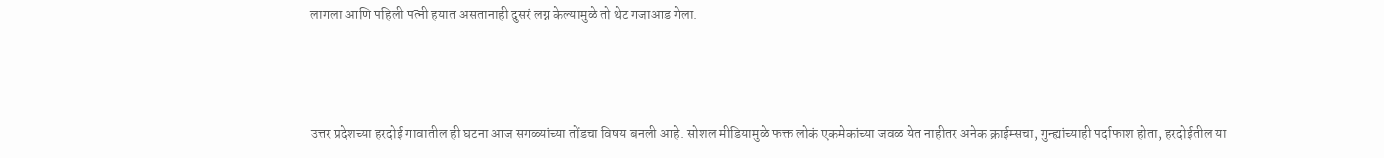लागला आणि पहिली पत्नी हयात असतानाही दुसरं लग्न केल्यामुळे तो थेट गजाआड गेला.



उत्तर प्रदेशच्या हरदोई गावातील ही घटना आज सगळ्यांच्या तोंडचा विषय बनली आहे. सोशल मीडियामुळे फक्त लोकं एकमेकांच्या जवळ येत नाहीतर अनेक क्राईम्सचा, गुन्ह्यांच्याही पर्दाफाश होता, हरदोईतील या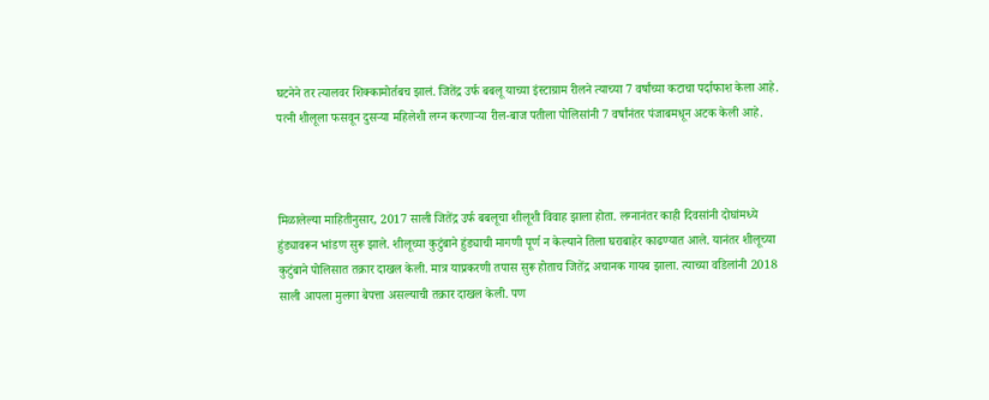घटनेने तर त्यालवर शिक्कामोर्तबच झालं. जितेंद्र उर्फ बबलू याच्या इंस्टाग्राम रीलने त्याच्या 7 वर्षांच्या कटाचा पर्दाफाश केला आहे. पत्नी शीलूला फसवून दुसऱ्या महिलेशी लग्न करणाऱ्या रील-बाज पतीला पोलिसांनी 7 वर्षांनंतर पंजाबमधून अटक केली आहे.



मिळालेल्या माहितीनुसार, 2017 साली जितेंद्र उर्फ बबलूचा शीलूशी विवाह झाला होता. लग्नानंतर काही दिवसांनी दोघांमध्ये हुंड्यावरून भांडण सुरू झाले. शीलूच्या कुटुंबाने हुंड्याची मागणी पूर्ण न केल्याने तिला घराबाहेर काढण्यात आले. यानंतर शीलूच्या कुटुंबाने पोलिसात तक्रार दाखल केली. मात्र याप्रकरणी तपास सुरू होताच जितेंद्र अचानक गायब झाला. त्याच्या वडिलांनी 2018 साली आपला मुलगा बेपत्ता असल्याची तक्रार दाखल केली. पण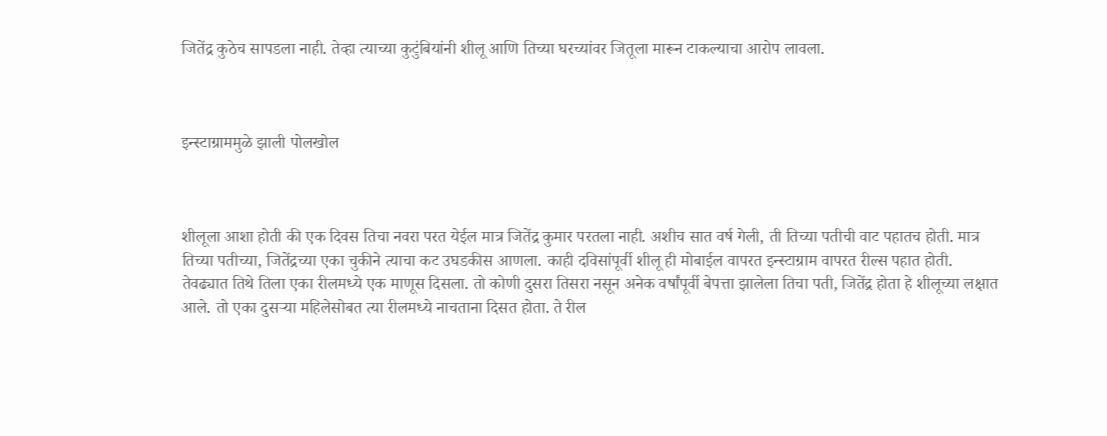जितेंद्र कुठेच सापडला नाही. तेव्हा त्याच्या कुटुंबियांनी शीलू आणि तिच्या घरच्यांवर जितूला मारून टाकल्याचा आरोप लावला.



इन्स्टाग्राममुळे झाली पोलखोल



शीलूला आशा होती की एक दिवस तिचा नवरा परत येईल मात्र जितेंद्र कुमार परतला नाही. अशीच सात वर्ष गेली, ती तिच्या पतीची वाट पहातच होती. मात्र तिच्या पतीच्या, जितेंद्रच्या एका चुकीने त्याचा कट उघडकीस आणला. काही दविसांपूर्वी शीलू ही मोबाईल वापरत इन्स्टाग्राम वापरत रील्स पहात होती. तेवढ्यात तिथे तिला एका रीलमध्ये एक माणूस दिसला. तो कोणी दुसरा तिसरा नसून अनेक वर्षांपूर्वी बेपत्ता झालेला तिचा पती, जितेंद्र होता हे शीलूच्या लक्षात आले. तो एका दुसऱ्या महिलेसोबत त्या रीलमध्ये नाचताना दिसत होता. ते रील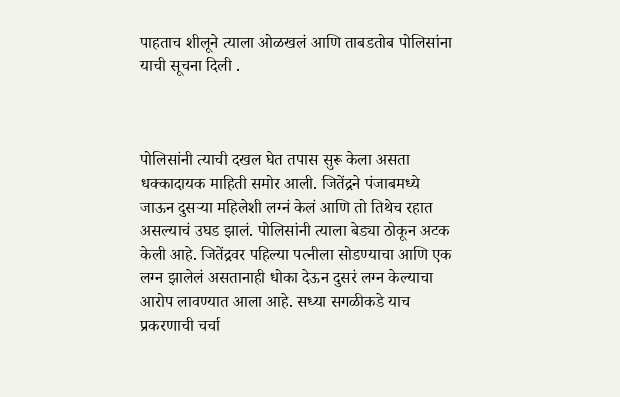पाहताच शीलूने त्याला ओळखलं आणि ताबडतोब पोलिसांना याची सूचना दिली .



पोलिसांनी त्याची दखल घेत तपास सुरू केला असता धक्कादायक माहिती समोर आली. जितेंद्रने पंजाबमध्ये जाऊन दुसऱ्या महिलेशी लग्नं केलं आणि तो तिथेच रहात असल्याचं उघड झालं. पोलिसांनी त्याला बेड्या ठोकून अटक केली आहे. जितेंद्रवर पहिल्या पत्नीला सोडण्याचा आणि एक लग्न झालेलं असतानाही धोका देऊन दुसरं लग्न केल्याचा आरोप लावण्यात आला आहे. सध्या सगळीकडे याच प्रकरणाची चर्चा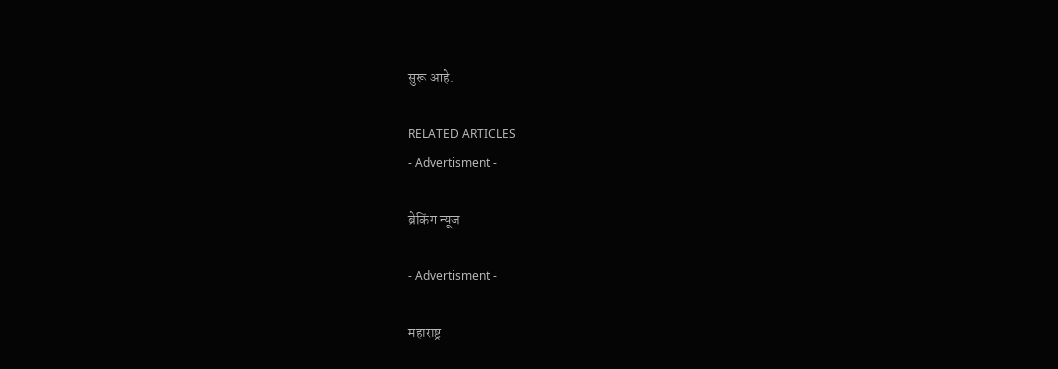सुरू आहे.

RELATED ARTICLES
- Advertisment -

ब्रेकिंग न्यूज

- Advertisment -

महाराष्ट्र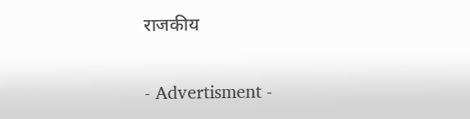राजकीय

- Advertisment -